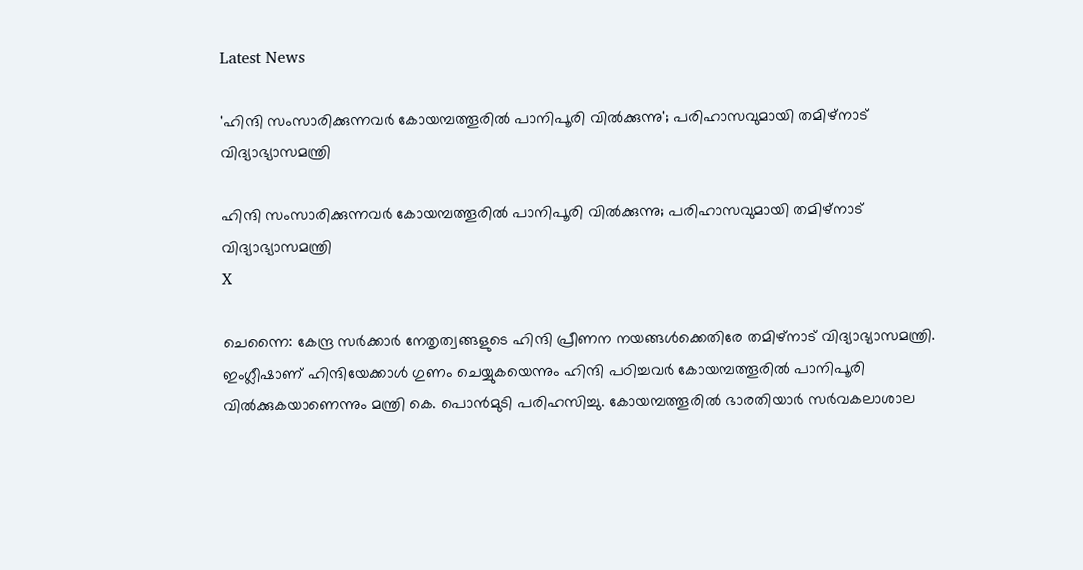Latest News

'ഹിന്ദി സംസാരിക്കുന്നവര്‍ കോയമ്പത്തൂരില്‍ പാനിപൂരി വില്‍ക്കുന്നു'; പരിഹാസവുമായി തമിഴ്‌നാട് വിദ്യാഭ്യാസമന്ത്രി

ഹിന്ദി സംസാരിക്കുന്നവര്‍ കോയമ്പത്തൂരില്‍ പാനിപൂരി വില്‍ക്കുന്നു; പരിഹാസവുമായി തമിഴ്‌നാട് വിദ്യാഭ്യാസമന്ത്രി
X

ചെന്നൈ: കേന്ദ്ര സര്‍ക്കാര്‍ നേതൃത്വങ്ങളുടെ ഹിന്ദി പ്രീണന നയങ്ങള്‍ക്കെതിരേ തമിഴ്‌നാട് വിദ്യാഭ്യാസമന്ത്രി. ഇംഗ്ലീഷാണ് ഹിന്ദിയേക്കാള്‍ ഗുണം ചെയ്യുകയെന്നും ഹിന്ദി പഠിച്ചവര്‍ കോയമ്പത്തൂരില്‍ പാനിപൂരി വില്‍ക്കുകയാണെന്നും മന്ത്രി കെ. പൊന്‍മുടി പരിഹസിച്ചു. കോയമ്പത്തൂരില്‍ ഭാരതിയാര്‍ സര്‍വകലാശാല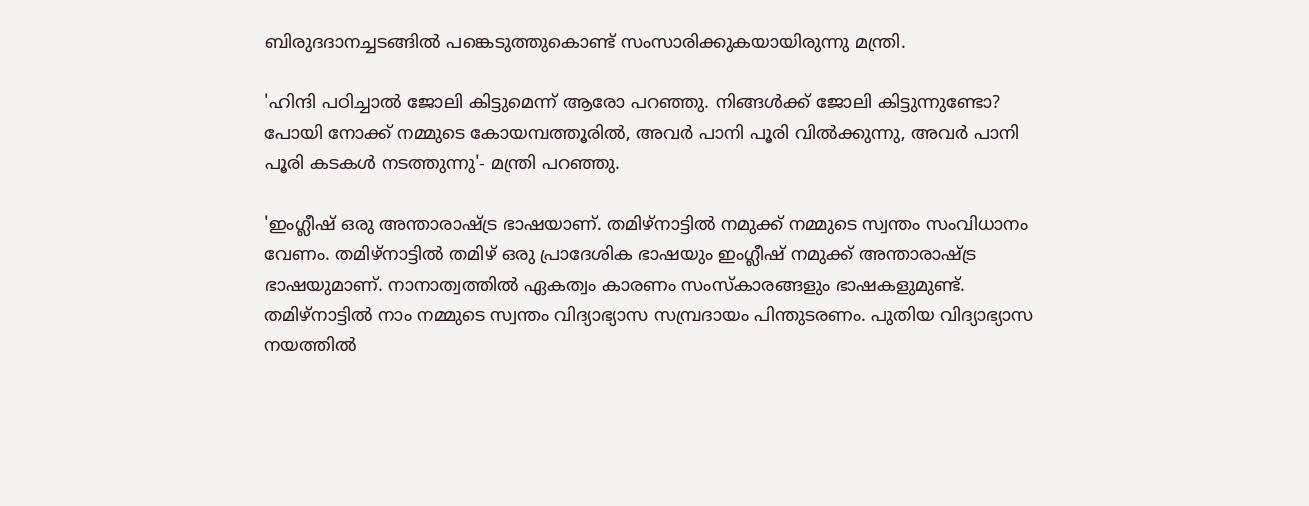ബിരുദദാനച്ചടങ്ങില്‍ പങ്കെടുത്തുകൊണ്ട് സംസാരിക്കുകയായിരുന്നു മന്ത്രി.

'ഹിന്ദി പഠിച്ചാല്‍ ജോലി കിട്ടുമെന്ന് ആരോ പറഞ്ഞു. നിങ്ങള്‍ക്ക് ജോലി കിട്ടുന്നുണ്ടോ? പോയി നോക്ക് നമ്മുടെ കോയമ്പത്തൂരില്‍, അവര്‍ പാനി പൂരി വില്‍ക്കുന്നു, അവര്‍ പാനി പൂരി കടകള്‍ നടത്തുന്നു'- മന്ത്രി പറഞ്ഞു.

'ഇംഗ്ലീഷ് ഒരു അന്താരാഷ്ട്ര ഭാഷയാണ്. തമിഴ്‌നാട്ടില്‍ നമുക്ക് നമ്മുടെ സ്വന്തം സംവിധാനം വേണം. തമിഴ്‌നാട്ടില്‍ തമിഴ് ഒരു പ്രാദേശിക ഭാഷയും ഇംഗ്ലീഷ് നമുക്ക് അന്താരാഷ്ട്ര ഭാഷയുമാണ്. നാനാത്വത്തില്‍ ഏകത്വം കാരണം സംസ്‌കാരങ്ങളും ഭാഷകളുമുണ്ട്. തമിഴ്‌നാട്ടില്‍ നാം നമ്മുടെ സ്വന്തം വിദ്യാഭ്യാസ സമ്പ്രദായം പിന്തുടരണം. പുതിയ വിദ്യാഭ്യാസ നയത്തില്‍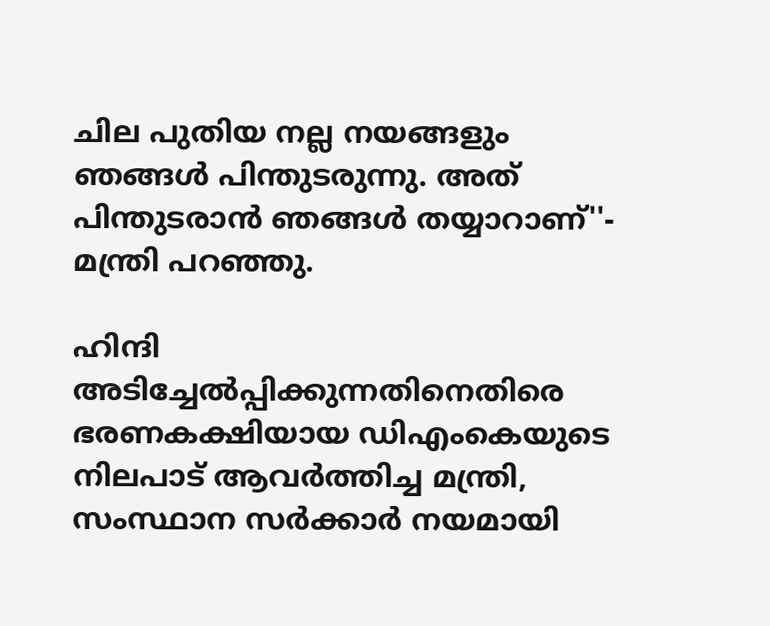ചില പുതിയ നല്ല നയങ്ങളും ഞങ്ങള്‍ പിന്തുടരുന്നു. അത് പിന്തുടരാന്‍ ഞങ്ങള്‍ തയ്യാറാണ്''- മന്ത്രി പറഞ്ഞു.

ഹിന്ദി അടിച്ചേല്‍പ്പിക്കുന്നതിനെതിരെ ഭരണകക്ഷിയായ ഡിഎംകെയുടെ നിലപാട് ആവര്‍ത്തിച്ച മന്ത്രി, സംസ്ഥാന സര്‍ക്കാര്‍ നയമായി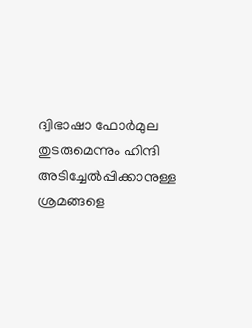ദ്വിഭാഷാ ഫോര്‍മുല തുടരുമെന്നും ഹിന്ദി അടിച്ചേല്‍പ്പിക്കാനുള്ള ശ്രമങ്ങളെ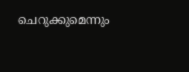ചെറുക്കുമെന്നും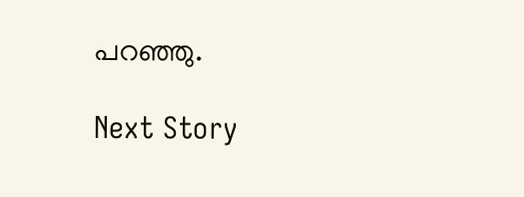പറഞ്ഞു.

Next Story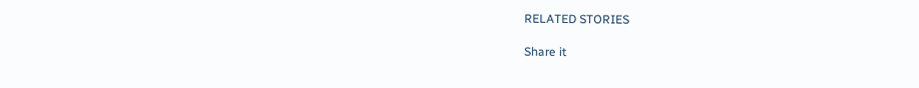RELATED STORIES

Share it